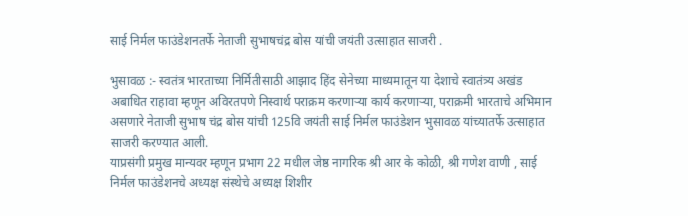साई निर्मल फाउंडेशनतर्फे नेताजी सुभाषचंद्र बोस यांची जयंती उत्साहात साजरी .

भुसावळ :- स्वतंत्र भारताच्या निर्मितीसाठी आझाद हिंद सेनेच्या माध्यमातून या देशाचे स्वातंत्र्य अखंड अबाधित राहावा म्हणून अविरतपणे निस्वार्थ पराक्रम करणाऱ्या कार्य करणाऱ्या, पराक्रमी भारताचे अभिमान असणारे नेताजी सुभाष चंद्र बोस यांची 125वि जयंती साई निर्मल फाउंडेशन भुसावळ यांच्यातर्फे उत्साहात साजरी करण्यात आली.
याप्रसंगी प्रमुख मान्यवर म्हणून प्रभाग 22 मधील जेष्ठ नागरिक श्री आर के कोळी, श्री गणेश वाणी , साई निर्मल फाउंडेशनचे अध्यक्ष संस्थेचे अध्यक्ष शिशीर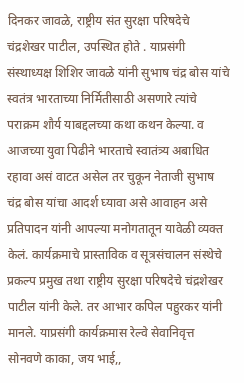दिनकर जावळे, राष्ट्रीय संत सुरक्षा परिषदेचे चंद्रशेखर पाटील, उपस्थित होते . याप्रसंगी संस्थाध्यक्ष शिशिर जावळे यांनी सुभाष चंद्र बोस यांचे स्वतंत्र भारताच्या निर्मितीसाठी असणारे त्यांचे पराक्रम शौर्य याबद्दलच्या कथा कथन केल्या. व आजच्या युवा पिढीने भारताचे स्वातंत्र्य अबाधित रहावा असं वाटत असेल तर चुकून नेताजी सुभाष चंद्र बोस यांचा आदर्श घ्यावा असे आवाहन असे प्रतिपादन यांनी आपल्या मनोगतातून यावेळी व्यक्त केलं. कार्यक्रमाचे प्रास्ताविक व सूत्रसंचालन संस्थेचे प्रकल्प प्रमुख तथा राष्ट्रीय सुरक्षा परिषदेचे चंद्रशेखर पाटील यांनी केले. तर आभार कपिल पहुरकर यांनी मानले. याप्रसंगी कार्यक्रमास रेल्वे सेवानिवृत्त सोनवणे काका, जय भाई,,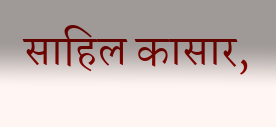साहिल कासार,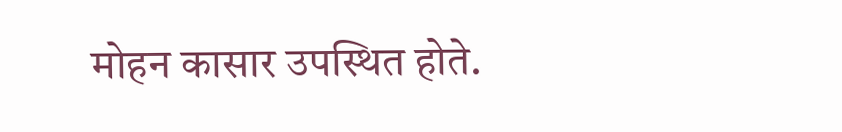मोहन कासार उपस्थित होते.